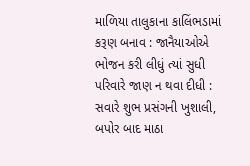માળિયા તાલુકાના કાલિંભડામાં કરૂણ બનાવ : જાનૈયાઓએ ભોજન કરી લીધું ત્યાં સુધી પરિવારે જાણ ન થવા દીધી : સવારે શુભ પ્રસંગની ખુશાલી, બપોર બાદ માઠા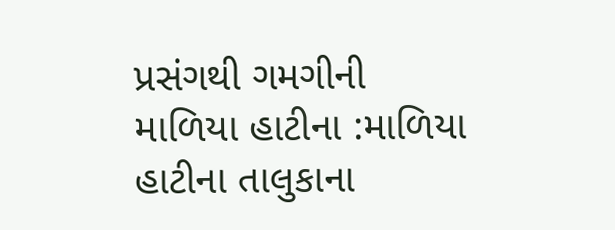પ્રસંગથી ગમગીની
માળિયા હાટીના :માળિયા હાટીના તાલુકાના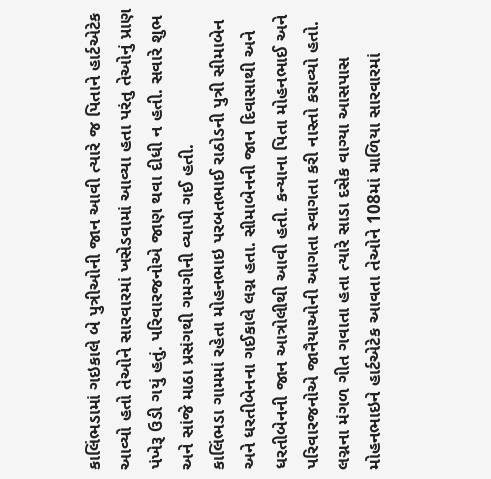કાલિંભડામાં ગઇકાલે બે પુત્રીઓની જાન આવી ત્યારે જ પિતાને હાર્ટએટેક આવ્યો હતો તેઓને સારવારમાં ખસેડવામાં આવ્યા હતા પરંતુ તેઓનું પ્રાણ પંખેરૂ ઉડી ગયું હતું. પરિવારજનોએ જાણ થવા દીધી ન હતી. સવારે શુભ અને સાંજે માઠા પ્રસંગથી ગમગીની વ્યાપી ગઈ હતી.
કાલિંભડા ગામમાં રહેતા મોહનભાઇ પરબતભાઈ રાઠોડની પુત્રી સીમાબેન અને ધરતીબેનના ગઈકાલે લગ્ન હતા. સીમાબેનની જાન દિવાસાથી અને ધરતીબેનની જાન આત્રોલીથી આવી હતી. કન્યાના પિતા મોહનભાઈ અને પરિવારજનોએ જાનૈયાઓની આગતા સ્વાગતા કરી નાસ્તો કરાવ્યો હતો. લગ્નના મંગળ ગીત ગવાતા હતા ત્યારે સાડા દસેક વાગ્યા આસપાસ મોહનભાઇને હાર્ટએટેક આવતા તેઓને 108માં માળિયા સારવારમાં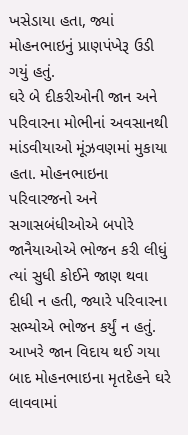ખસેડાયા હતા, જ્યાં મોહનભાઇનું પ્રાણપંખેરૂ ઉડી ગયું હતું.
ઘરે બે દીકરીઓની જાન અને પરિવારના મોભીનાં અવસાનથી માંડવીયાઓ મૂંઝવણમાં મુકાયા હતા. મોહનભાઇના પરિવારજનો અને સગાસબંધીઓએ બપોરે જાનૈયાઓએ ભોજન કરી લીધું ત્યાં સુધી કોઈને જાણ થવા દીધી ન હતી, જ્યારે પરિવારના સભ્યોએ ભોજન કર્યું ન હતું. આખરે જાન વિદાય થઈ ગયા બાદ મોહનભાઇના મૃતદેહને ઘરે લાવવામાં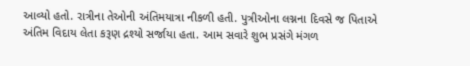આવ્યો હતો. રાત્રીના તેઓની અંતિમયાત્રા નીકળી હતી. પુત્રીઓના લગ્નના દિવસે જ પિતાએ અંતિમ વિદાય લેતા કરૂણ દ્રશ્યો સર્જાયા હતા. આમ સવારે શુભ પ્રસંગે મંગળ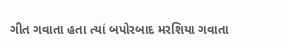ગીત ગવાતા હતા ત્યાં બપોરબાદ મરશિયા ગવાતા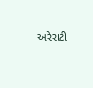અરેરાટી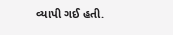વ્યાપી ગઈ હતી.